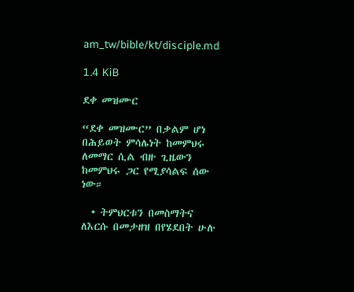am_tw/bible/kt/disciple.md

1.4 KiB

ደቀ መዝሙር

“ደቀ መዝሙር” በቃልም ሆነ በሕይወት ምሳሌነት ከመምህሩ ለመማር ሲል ብዙ ጊዜውን ከመምህሩ ጋር የሚያሳልፍ ሰው ነው።

  • ትምህርቱን በመስማትና ለእርሱ በመታዘዝ በየሄደበት ሁሉ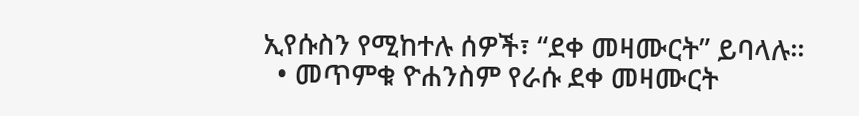ኢየሱስን የሚከተሉ ሰዎች፣ “ደቀ መዛሙርት” ይባላሉ።
  • መጥምቁ ዮሐንስም የራሱ ደቀ መዛሙርት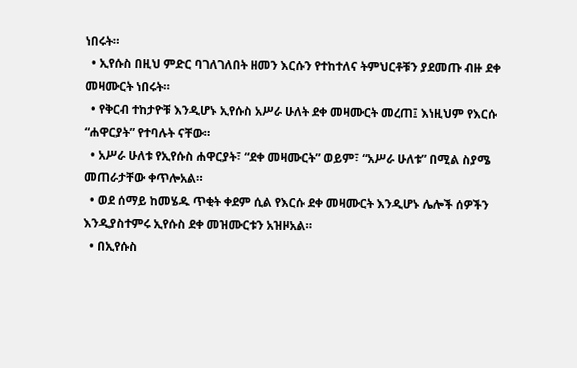ነበሩት።
  • ኢየሱስ በዚህ ምድር ባገለገለበት ዘመን እርሱን የተከተለና ትምህርቶቹን ያደመጡ ብዙ ደቀ መዛሙርት ነበሩት።
  • የቅርብ ተከታዮቹ እንዲሆኑ ኢየሱስ አሥራ ሁለት ደቀ መዛሙርት መረጠ፤ እነዚህም የእርሱ “ሐዋርያት” የተባሉት ናቸው።
  • አሥራ ሁለቱ የኢየሱስ ሐዋርያት፣ “ደቀ መዛሙርት” ወይም፣ “አሥራ ሁለቱ” በሚል ስያሜ መጠራታቸው ቀጥሎአል።
  • ወደ ሰማይ ከመሄዱ ጥቂት ቀደም ሲል የእርሱ ደቀ መዛሙርት እንዲሆኑ ሌሎች ሰዎችን እንዲያስተምሩ ኢየሱስ ደቀ መዝሙርቱን አዝዞአል።
  • በኢየሱስ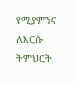የሚያምንና ለእርሱ ትምህርት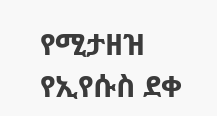የሚታዘዝ የኢየሱስ ደቀ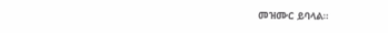መዝሙር ይባላል።